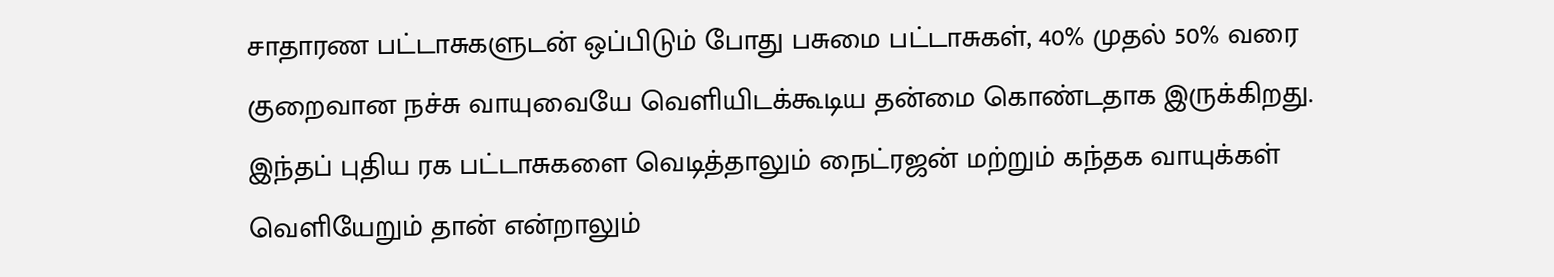சாதாரண பட்டாசுகளுடன் ஒப்பிடும் போது பசுமை பட்டாசுகள், 40% முதல் 50% வரை குறைவான நச்சு வாயுவையே வெளியிடக்கூடிய தன்மை கொண்டதாக இருக்கிறது. இந்தப் புதிய ரக பட்டாசுகளை வெடித்தாலும் நைட்ரஜன் மற்றும் கந்தக வாயுக்கள் வெளியேறும் தான் என்றாலும்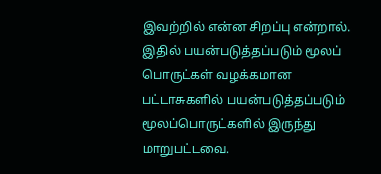இவற்றில் என்ன சிறப்பு என்றால். இதில் பயன்படுத்தப்படும் மூலப் பொருட்கள் வழக்கமான பட்டாசுகளில் பயன்படுத்தப்படும் மூலப்பொருட்களில் இருந்து மாறுபட்டவை.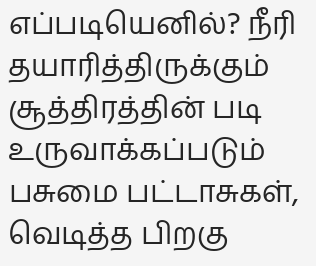எப்படியெனில்? நீரி தயாரித்திருக்கும் சூத்திரத்தின் படி உருவாக்கப்படும் பசுமை பட்டாசுகள், வெடித்த பிறகு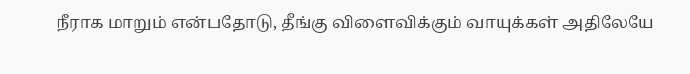நீராக மாறும் என்பதோடு, தீங்கு விளைவிக்கும் வாயுக்கள் அதிலேயே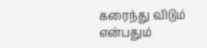கரைந்து விடும் என்பதும்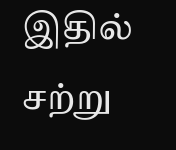இதில் சற்று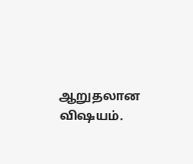ஆறுதலான விஷயம்.